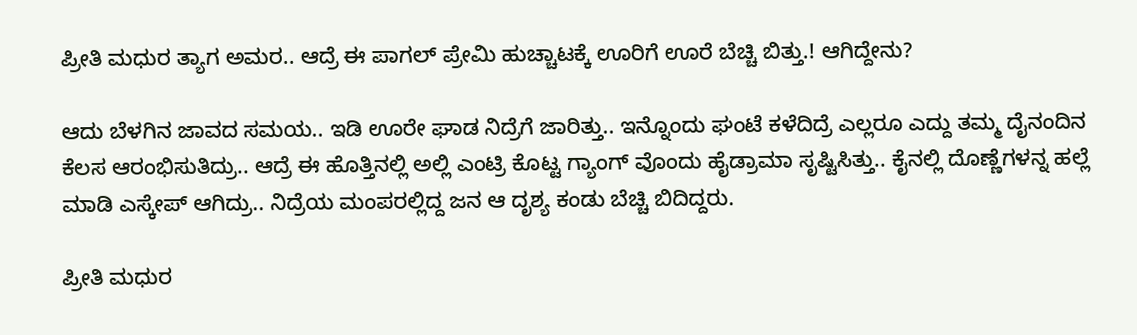ಪ್ರೀತಿ ಮಧುರ ತ್ಯಾಗ ಅಮರ.. ಆದ್ರೆ ಈ ಪಾಗಲ್‌ ಪ್ರೇಮಿ ಹುಚ್ಚಾಟಕ್ಕೆ ಊರಿಗೆ ಊರೆ ಬೆಚ್ಚಿ ಬಿತ್ತು.! ಆಗಿದ್ದೇನು?

ಆದು ಬೆಳಗಿನ ಜಾವದ ಸಮಯ.. ಇಡಿ ಊರೇ ಘಾಡ ನಿದ್ರೆಗೆ ಜಾರಿತ್ತು.. ಇನ್ನೊಂದು ಘಂಟೆ ಕಳೆದಿದ್ರೆ ಎಲ್ಲರೂ ಎದ್ದು ತಮ್ಮ ದೈನಂದಿನ ಕೆಲಸ ಆರಂಭಿಸುತಿದ್ರು.. ಆದ್ರೆ ಈ ಹೊತ್ತಿನಲ್ಲಿ ಅಲ್ಲಿ ಎಂಟ್ರಿ ಕೊಟ್ಟ ಗ್ಯಾಂಗ್ ವೊಂದು ಹೈಡ್ರಾಮಾ ಸೃಷ್ಟಿಸಿತ್ತು.. ಕೈನಲ್ಲಿ ದೊಣ್ಣೆಗಳನ್ನ ಹಲ್ಲೆ ಮಾಡಿ ಎಸ್ಕೇಪ್ ಆಗಿದ್ರು.. ನಿದ್ರೆಯ ಮಂಪರಲ್ಲಿದ್ದ ಜನ ಆ ದೃಶ್ಯ ಕಂಡು ಬೆಚ್ಚಿ ಬಿದಿದ್ದರು.

ಪ್ರೀತಿ ಮಧುರ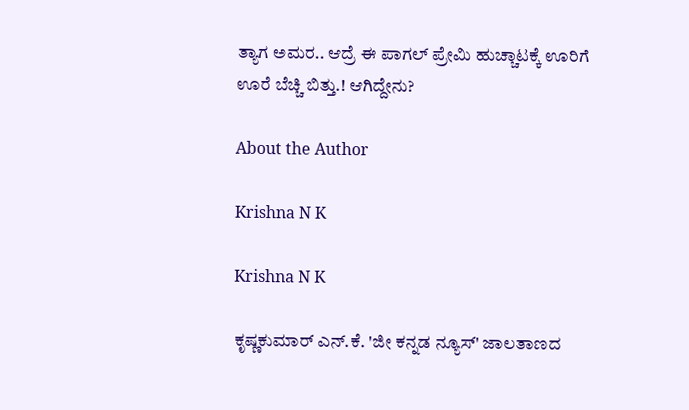ತ್ಯಾಗ ಅಮರ.. ಆದ್ರೆ ಈ ಪಾಗಲ್‌ ಪ್ರೇಮಿ ಹುಚ್ಚಾಟಕ್ಕೆ ಊರಿಗೆ ಊರೆ ಬೆಚ್ಚಿ ಬಿತ್ತು.! ಆಗಿದ್ದೇನು?

About the Author

Krishna N K

Krishna N K

ಕೃಷ್ಣಕುಮಾರ್‌ ಎನ್‌.ಕೆ. 'ಜೀ ಕನ್ನಡ ನ್ಯೂಸ್‌' ಜಾಲತಾಣದ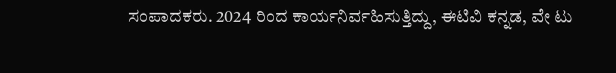ಸಂಪಾದಕರು. 2024 ರಿಂದ ಕಾರ್ಯನಿರ್ವಹಿಸುತ್ತಿದ್ದು, ಈಟಿವಿ ಕನ್ನಡ, ವೇ ಟು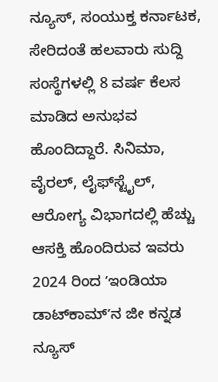ನ್ಯೂಸ್‌, ಸಂಯುಕ್ತ ಕರ್ನಾಟಕ, ಸೇರಿದಂತೆ ಹಲವಾರು ಸುದ್ದಿ ಸಂಸ್ಥೆಗಳಲ್ಲಿ 8 ವರ್ಷ ಕೆಲಸ ಮಾಡಿದ ಅನುಭವ ಹೊಂದಿದ್ದಾರೆ. ಸಿನಿಮಾ, ವೈರಲ್‌, ಲೈಫ್‌ಸ್ಟೈಲ್‌, ಆರೋಗ್ಯ ವಿಭಾಗದಲ್ಲಿ ಹೆಚ್ಚು ಆಸಕ್ತಿ ಹೊಂದಿರುವ ಇವರು 2024 ರಿಂದ ʼಇಂಡಿಯಾ ಡಾಟ್‌ಕಾಮ್‌ʼನ ಜೀ ಕನ್ನಡ ನ್ಯೂಸ್‌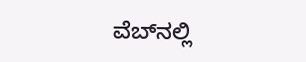ವೆಬ್‌ನಲ್ಲಿ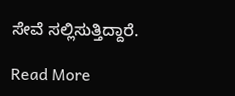ಸೇವೆ ಸಲ್ಲಿಸುತ್ತಿದ್ದಾರೆ.

Read More